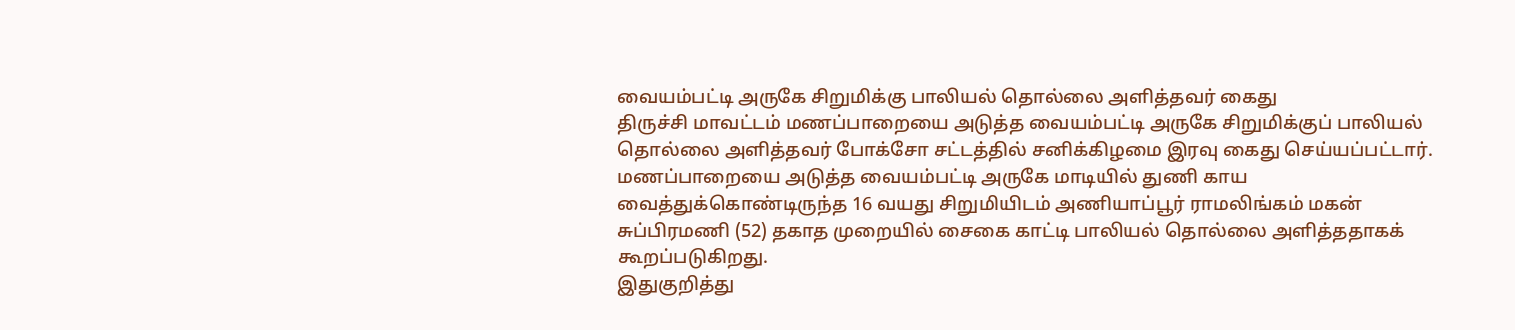வையம்பட்டி அருகே சிறுமிக்கு பாலியல் தொல்லை அளித்தவர் கைது
திருச்சி மாவட்டம் மணப்பாறையை அடுத்த வையம்பட்டி அருகே சிறுமிக்குப் பாலியல் தொல்லை அளித்தவர் போக்சோ சட்டத்தில் சனிக்கிழமை இரவு கைது செய்யப்பட்டார்.
மணப்பாறையை அடுத்த வையம்பட்டி அருகே மாடியில் துணி காய வைத்துக்கொண்டிருந்த 16 வயது சிறுமியிடம் அணியாப்பூர் ராமலிங்கம் மகன் சுப்பிரமணி (52) தகாத முறையில் சைகை காட்டி பாலியல் தொல்லை அளித்ததாகக் கூறப்படுகிறது.
இதுகுறித்து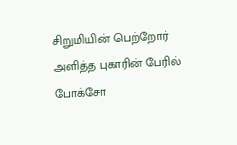சிறுமியின் பெற்றோர் அளித்த புகாரின் பேரில் போக்சோ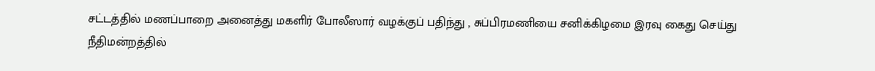சட்டத்தில் மணப்பாறை அனைத்து மகளிர் போலீஸார் வழக்குப் பதிந்து , சுப்பிரமணியை சனிக்கிழமை இரவு கைது செய்து நீதிமன்றத்தில்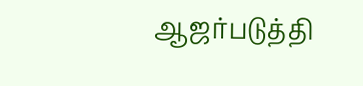ஆஜர்படுத்தி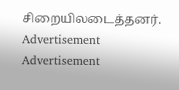சிறையிலடைத்தனர்.
Advertisement
Advertisement